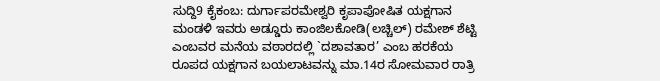ಸುದ್ದಿ9 ಕೈಕಂಬ: ದುರ್ಗಾಪರಮೇಶ್ವರಿ ಕೃಪಾಪೋಷಿತ ಯಕ್ಷಗಾನ ಮಂಡಳಿ ಇವರು ಅಡ್ಡೂರು ಕಾಂಜಿಲಕೋಡಿ(ಲಚ್ಚಿಲ್) ರಮೇಶ್ ಶೆಟ್ಟಿ ಎಂಬವರ ಮನೆಯ ವಠಾರದಲ್ಲಿ `ದಶಾವತಾರ’ ಎಂಬ ಹರಕೆಯ ರೂಪದ ಯಕ್ಷಗಾನ ಬಯಲಾಟವನ್ನು ಮಾ.14ರ ಸೋಮವಾರ ರಾತ್ರಿ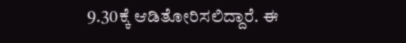9.30ಕ್ಕೆ ಆಡಿತೋರಿಸಲಿದ್ದಾರೆ. ಈ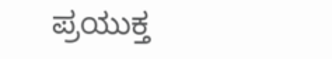ಪ್ರಯುಕ್ತ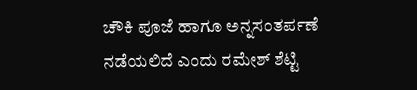ಚೌಕಿ ಪೂಜೆ ಹಾಗೂ ಅನ್ನಸಂತರ್ಪಣೆ ನಡೆಯಲಿದೆ ಎಂದು ರಮೇಶ್ ಶೆಟ್ಟಿ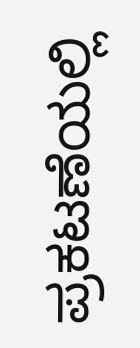ಪ್ರಕಟಣೆಯಲ್ಲಿ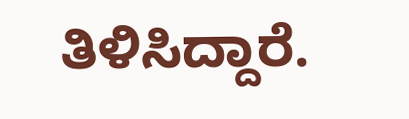ತಿಳಿಸಿದ್ದಾರೆ.